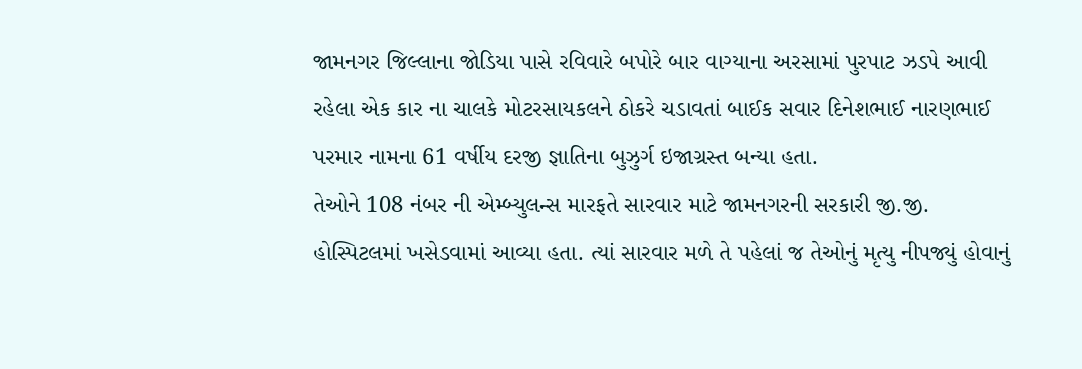જામનગર જિલ્લાના જોડિયા પાસે રવિવારે બપોરે બાર વાગ્યાના અરસામાં પુરપાટ ઝડપે આવી રહેલા એક કાર ના ચાલકે મોટરસાયકલને ઠોકરે ચડાવતાં બાઈક સવાર દિનેશભાઈ નારણભાઈ પરમાર નામના 61 વર્ષીય દરજી જ્ઞાતિના બુઝુર્ગ ઇજાગ્રસ્ત બન્યા હતા.
તેઓને 108 નંબર ની એમ્બ્યુલન્સ મારફતે સારવાર માટે જામનગરની સરકારી જી.જી. હોસ્પિટલમાં ખસેડવામાં આવ્યા હતા. ત્યાં સારવાર મળે તે પહેલાં જ તેઓનું મૃત્યુ નીપજ્યું હોવાનું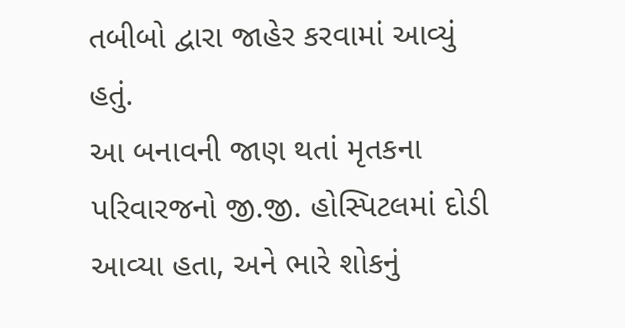તબીબો દ્વારા જાહેર કરવામાં આવ્યું હતું.
આ બનાવની જાણ થતાં મૃતકના પરિવારજનો જી.જી. હોસ્પિટલમાં દોડી આવ્યા હતા, અને ભારે શોકનું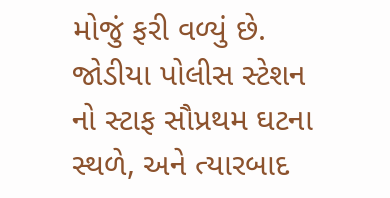મોજું ફરી વળ્યું છે. જોડીયા પોલીસ સ્ટેશન નો સ્ટાફ સૌપ્રથમ ઘટના સ્થળે, અને ત્યારબાદ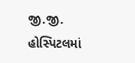જી.જી. હોસ્પિટલમાં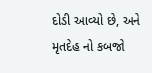દોડી આવ્યો છે, અને મૃતદેહ નો કબજો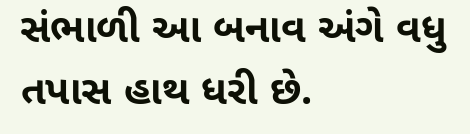સંભાળી આ બનાવ અંગે વધુ તપાસ હાથ ધરી છે.